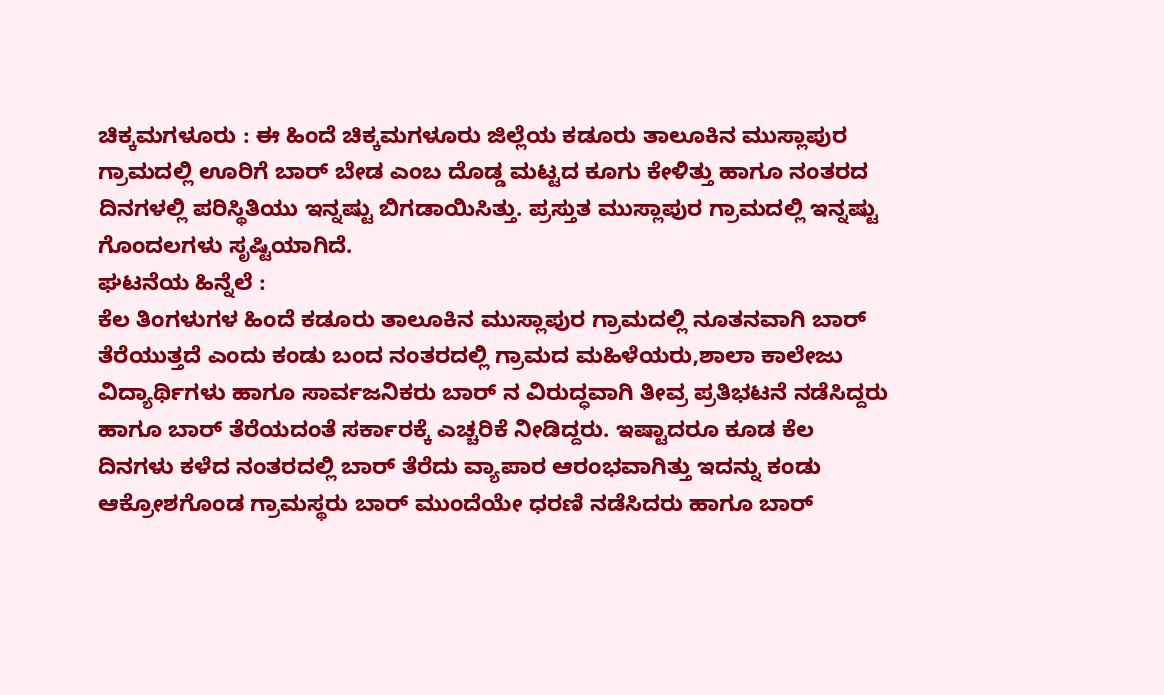ಚಿಕ್ಕಮಗಳೂರು : ಈ ಹಿಂದೆ ಚಿಕ್ಕಮಗಳೂರು ಜಿಲ್ಲೆಯ ಕಡೂರು ತಾಲೂಕಿನ ಮುಸ್ಲಾಪುರ ಗ್ರಾಮದಲ್ಲಿ ಊರಿಗೆ ಬಾರ್ ಬೇಡ ಎಂಬ ದೊಡ್ಡ ಮಟ್ಟದ ಕೂಗು ಕೇಳಿತ್ತು ಹಾಗೂ ನಂತರದ ದಿನಗಳಲ್ಲಿ ಪರಿಸ್ಥಿತಿಯು ಇನ್ನಷ್ಟು ಬಿಗಡಾಯಿಸಿತ್ತು. ಪ್ರಸ್ತುತ ಮುಸ್ಲಾಪುರ ಗ್ರಾಮದಲ್ಲಿ ಇನ್ನಷ್ಟು ಗೊಂದಲಗಳು ಸೃಷ್ಟಿಯಾಗಿದೆ.
ಘಟನೆಯ ಹಿನ್ನೆಲೆ :
ಕೆಲ ತಿಂಗಳುಗಳ ಹಿಂದೆ ಕಡೂರು ತಾಲೂಕಿನ ಮುಸ್ಲಾಪುರ ಗ್ರಾಮದಲ್ಲಿ ನೂತನವಾಗಿ ಬಾರ್ ತೆರೆಯುತ್ತದೆ ಎಂದು ಕಂಡು ಬಂದ ನಂತರದಲ್ಲಿ ಗ್ರಾಮದ ಮಹಿಳೆಯರು,ಶಾಲಾ ಕಾಲೇಜು ವಿದ್ಯಾರ್ಥಿಗಳು ಹಾಗೂ ಸಾರ್ವಜನಿಕರು ಬಾರ್ ನ ವಿರುದ್ಧವಾಗಿ ತೀವ್ರ ಪ್ರತಿಭಟನೆ ನಡೆಸಿದ್ದರು ಹಾಗೂ ಬಾರ್ ತೆರೆಯದಂತೆ ಸರ್ಕಾರಕ್ಕೆ ಎಚ್ಚರಿಕೆ ನೀಡಿದ್ದರು. ಇಷ್ಟಾದರೂ ಕೂಡ ಕೆಲ ದಿನಗಳು ಕಳೆದ ನಂತರದಲ್ಲಿ ಬಾರ್ ತೆರೆದು ವ್ಯಾಪಾರ ಆರಂಭವಾಗಿತ್ತು ಇದನ್ನು ಕಂಡು ಆಕ್ರೋಶಗೊಂಡ ಗ್ರಾಮಸ್ಥರು ಬಾರ್ ಮುಂದೆಯೇ ಧರಣಿ ನಡೆಸಿದರು ಹಾಗೂ ಬಾರ್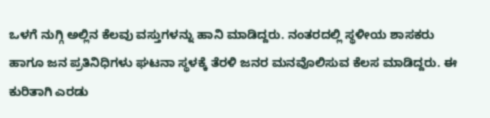ಒಳಗೆ ನುಗ್ಗಿ ಅಲ್ಲಿನ ಕೆಲವು ವಸ್ತುಗಳನ್ನು ಹಾನಿ ಮಾಡಿದ್ದರು. ನಂತರದಲ್ಲಿ ಸ್ಥಳೀಯ ಶಾಸಕರು ಹಾಗೂ ಜನ ಪ್ರತಿನಿಧಿಗಳು ಘಟನಾ ಸ್ಥಳಕ್ಕೆ ತೆರಳಿ ಜನರ ಮನವೊಲಿಸುವ ಕೆಲಸ ಮಾಡಿದ್ದರು. ಈ ಕುರಿತಾಗಿ ಎರಡು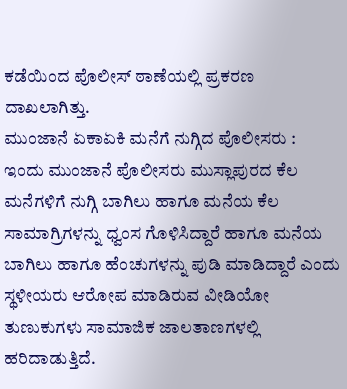ಕಡೆಯಿಂದ ಪೊಲೀಸ್ ಠಾಣೆಯಲ್ಲಿ ಪ್ರಕರಣ ದಾಖಲಾಗಿತ್ತು.
ಮುಂಜಾನೆ ಏಕಾಏಕಿ ಮನೆಗೆ ನುಗ್ಗಿದ ಪೊಲೀಸರು :
ಇಂದು ಮುಂಜಾನೆ ಪೊಲೀಸರು ಮುಸ್ಲಾಪುರದ ಕೆಲ ಮನೆಗಳಿಗೆ ನುಗ್ಗಿ ಬಾಗಿಲು ಹಾಗೂ ಮನೆಯ ಕೆಲ ಸಾಮಾಗ್ರಿಗಳನ್ನು ಧ್ವಂಸ ಗೊಳಿಸಿದ್ದಾರೆ ಹಾಗೂ ಮನೆಯ ಬಾಗಿಲು ಹಾಗೂ ಹೆಂಚುಗಳನ್ನು ಪುಡಿ ಮಾಡಿದ್ದಾರೆ ಎಂದು ಸ್ಥಳೀಯರು ಆರೋಪ ಮಾಡಿರುವ ವೀಡಿಯೋ ತುಣುಕುಗಳು ಸಾಮಾಜಿಕ ಜಾಲತಾಣಗಳಲ್ಲಿ ಹರಿದಾಡುತ್ತಿದೆ.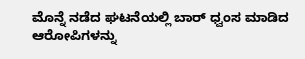ಮೊನ್ನೆ ನಡೆದ ಘಟನೆಯಲ್ಲಿ ಬಾರ್ ಧ್ವಂಸ ಮಾಡಿದ ಆರೋಪಿಗಳನ್ನು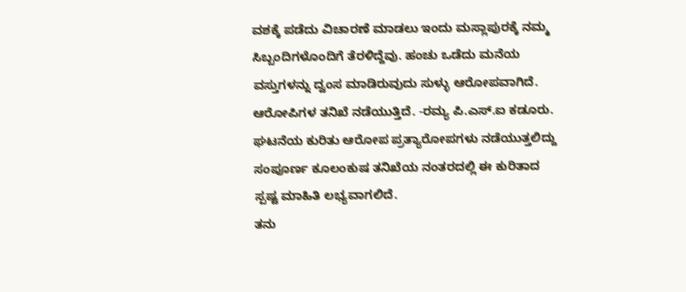ವಶಕ್ಕೆ ಪಡೆದು ವಿಚಾರಣೆ ಮಾಡಲು ಇಂದು ಮಸ್ಲಾಪುರಕ್ಕೆ ನಮ್ಮ ಸಿಬ್ಬಂದಿಗಳೊಂದಿಗೆ ತೆರಳಿದ್ದೆವು. ಹಂಚು ಒಡೆದು ಮನೆಯ ವಸ್ತುಗಳನ್ನು ದ್ವಂಸ ಮಾಡಿರುವುದು ಸುಳ್ಳು ಆರೋಪವಾಗಿದೆ. ಆರೋಪಿಗಳ ತನಿಖೆ ನಡೆಯುತ್ತಿದೆ. -ರಮ್ಯ ಪಿ.ಎಸ್.ಐ ಕಡೂರು.
ಘಟನೆಯ ಕುರಿತು ಆರೋಪ ಪ್ರತ್ಯಾರೋಪಗಳು ನಡೆಯುತ್ತಲಿದ್ದು ಸಂಪೂರ್ಣ ಕೂಲಂಕುಷ ತನಿಖೆಯ ನಂತರದಲ್ಲಿ ಈ ಕುರಿತಾದ ಸ್ಪಷ್ಟ ಮಾಹಿತಿ ಲಭ್ಯವಾಗಲಿದೆ.
ತನು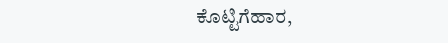ಕೊಟ್ಟಿಗೆಹಾರ,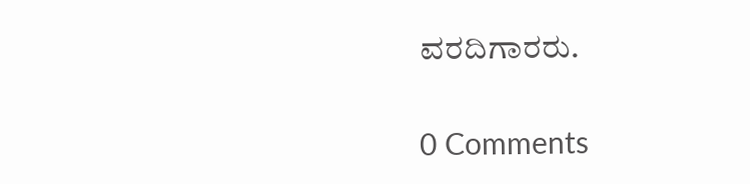ವರದಿಗಾರರು.

0 Comments